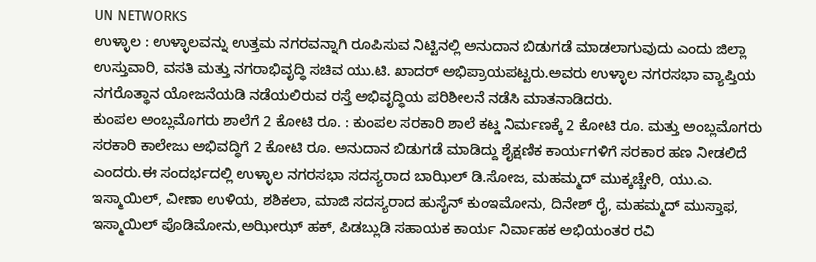UN NETWORKS
ಉಳ್ಳಾಲ : ಉಳ್ಳಾಲವನ್ನು ಉತ್ತಮ ನಗರವನ್ನಾಗಿ ರೂಪಿಸುವ ನಿಟ್ಟಿನಲ್ಲಿ ಅನುದಾನ ಬಿಡುಗಡೆ ಮಾಡಲಾಗುವುದು ಎಂದು ಜಿಲ್ಲಾ ಉಸ್ತುವಾರಿ, ವಸತಿ ಮತ್ತು ನಗರಾಭಿವೃದ್ಧಿ ಸಚಿವ ಯು.ಟಿ. ಖಾದರ್ ಅಭಿಪ್ರಾಯಪಟ್ಟರು.ಅವರು ಉಳ್ಳಾಲ ನಗರಸಭಾ ವ್ಯಾಪ್ತಿಯ ನಗರೊತ್ಥಾನ ಯೋಜನೆಯಡಿ ನಡೆಯಲಿರುವ ರಸ್ತೆ ಅಭಿವೃದ್ಧಿಯ ಪರಿಶೀಲನೆ ನಡೆಸಿ ಮಾತನಾಡಿದರು.
ಕುಂಪಲ ಅಂಬ್ಲಮೊಗರು ಶಾಲೆಗೆ 2 ಕೋಟಿ ರೂ. : ಕುಂಪಲ ಸರಕಾರಿ ಶಾಲೆ ಕಟ್ಡ ನಿರ್ಮಣಕ್ಕೆ 2 ಕೋಟಿ ರೂ. ಮತ್ತು ಅಂಬ್ಲಮೊಗರು ಸರಕಾರಿ ಕಾಲೇಜು ಅಭಿವದ್ಧಿಗೆ 2 ಕೋಟಿ ರೂ. ಅನುದಾನ ಬಿಡುಗಡೆ ಮಾಡಿದ್ದು ಶೈಕ್ಷಣಿಕ ಕಾರ್ಯಗಳಿಗೆ ಸರಕಾರ ಹಣ ನೀಡಲಿದೆ ಎಂದರು.ಈ ಸಂದರ್ಭದಲ್ಲಿ ಉಳ್ಳಾಲ ನಗರಸಭಾ ಸದಸ್ಯರಾದ ಬಾಝಿಲ್ ಡಿ.ಸೋಜ, ಮಹಮ್ಮದ್ ಮುಕ್ಕಚ್ಚೇರಿ, ಯು.ಎ. ಇಸ್ಮಾಯಿಲ್, ವೀಣಾ ಉಳಿಯ, ಶಶಿಕಲಾ, ಮಾಜಿ ಸದಸ್ಯರಾದ ಹುಸೈನ್ ಕುಂಇಮೋನು, ದಿನೇಶ್ ರೈ, ಮಹಮ್ಮದ್ ಮುಸ್ತಾಫ, ಇಸ್ಮಾಯಿಲ್ ಪೊಡಿಮೋನು,ಅಝೀಝ್ ಹಕ್, ಪಿಡಬ್ಲುಡಿ ಸಹಾಯಕ ಕಾರ್ಯ ನಿರ್ವಾಹಕ ಅಭಿಯಂತರ ರವಿ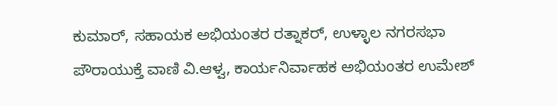ಕುಮಾರ್, ಸಹಾಯಕ ಅಭಿಯಂತರ ರತ್ನಾಕರ್, ಉಳ್ಳಾಲ ನಗರಸಭಾ ಪೌರಾಯುಕ್ತೆ ವಾಣಿ ವಿ.ಆಳ್ವ, ಕಾರ್ಯನಿರ್ವಾಹಕ ಅಭಿಯಂತರ ಉಮೇಶ್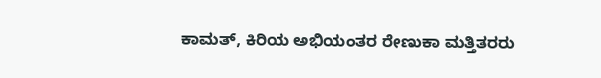ಕಾಮತ್, ಕಿರಿಯ ಅಭಿಯಂತರ ರೇಣುಕಾ ಮತ್ತಿತರರು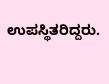ಉಪಸ್ಥಿತರಿದ್ದರು.